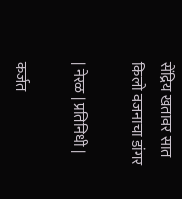सेंद्रिय खतावर सात किलो वजनाचा डांगर

| नेरळ | प्रतिनिधी |

कर्जत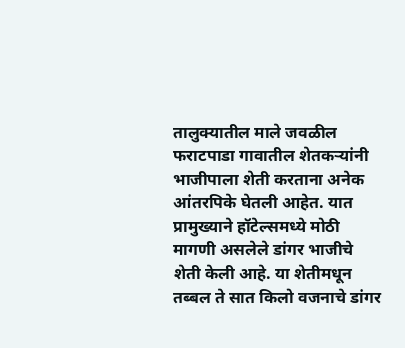तालुक्यातील माले जवळील फराटपाडा गावातील शेतकऱ्यांनी भाजीपाला शेती करताना अनेक आंतरपिके घेतली आहेत. यात प्रामुख्याने हॉटेल्समध्ये मोठी मागणी असलेले डांगर भाजीचे शेती केली आहे. या शेतीमधून तब्बल ते सात किलो वजनाचे डांगर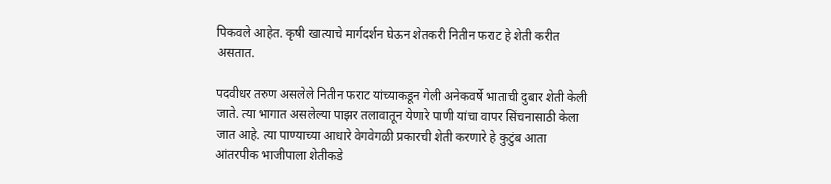पिकवले आहेत. कृषी खात्याचे मार्गदर्शन घेऊन शेतकरी नितीन फराट हे शेती करीत असतात.

पदवीधर तरुण असलेले नितीन फराट यांच्याकडून गेली अनेकवर्षे भाताची दुबार शेती केली जाते. त्या भागात असलेल्या पाझर तलावातून येणारे पाणी यांचा वापर सिंचनासाठी केला जात आहे. त्या पाण्याच्या आधारे वेगवेगळी प्रकारची शेती करणारे हे कुटुंब आता आंतरपीक भाजीपाला शेतीकडे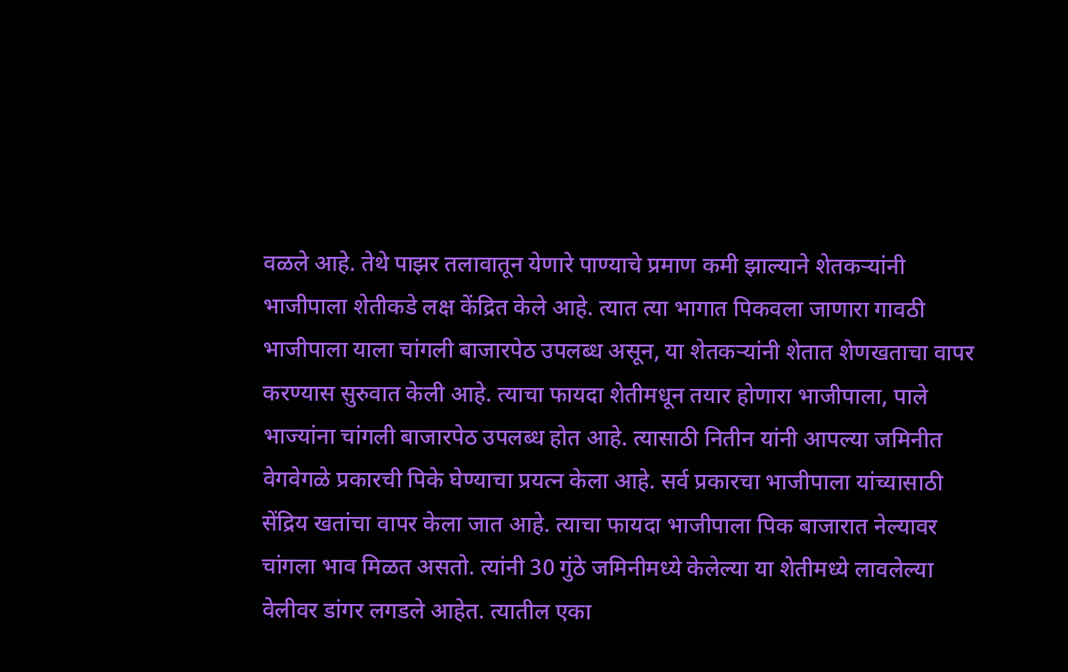वळले आहे. तेथे पाझर तलावातून येणारे पाण्याचे प्रमाण कमी झाल्याने शेतकऱ्यांनी भाजीपाला शेतीकडे लक्ष केंद्रित केले आहे. त्यात त्या भागात पिकवला जाणारा गावठी भाजीपाला याला चांगली बाजारपेठ उपलब्ध असून, या शेतकऱ्यांनी शेतात शेणखताचा वापर करण्यास सुरुवात केली आहे. त्याचा फायदा शेतीमधून तयार होणारा भाजीपाला, पाले भाज्यांना चांगली बाजारपेठ उपलब्ध होत आहे. त्यासाठी नितीन यांनी आपल्या जमिनीत वेगवेगळे प्रकारची पिके घेण्याचा प्रयत्न केला आहे. सर्व प्रकारचा भाजीपाला यांच्यासाठी सेंद्रिय खतांचा वापर केला जात आहे. त्याचा फायदा भाजीपाला पिक बाजारात नेल्यावर चांगला भाव मिळत असतो. त्यांनी 30 गुंठे जमिनीमध्ये केलेल्या या शेतीमध्ये लावलेल्या वेलीवर डांगर लगडले आहेत. त्यातील एका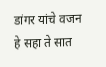डांगर यांचे वजन हे सहा ते सात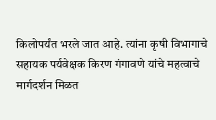किलोपर्यंत भरले जात आहे. त्यांना कृषी विभागाचे सहायक पर्यवेक्षक किरण गंगावणे यांचे महत्वाचे मार्गदर्शन मिळत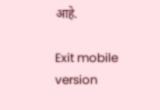आहे.

Exit mobile version